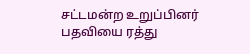சட்டமன்ற உறுப்பினர் பதவியை ரத்து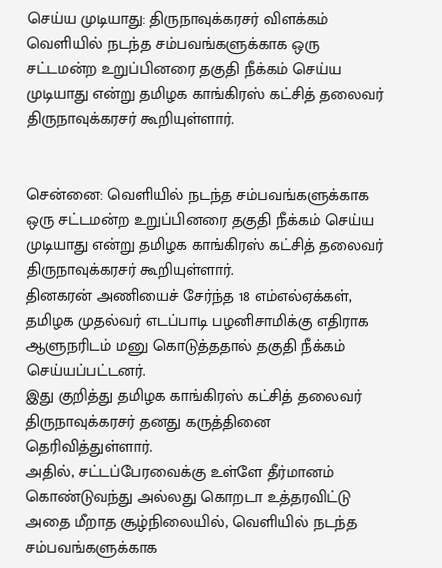செய்ய முடியாது: திருநாவுக்கரசர் விளக்கம்
வெளியில் நடந்த சம்பவங்களுக்காக ஒரு சட்டமன்ற உறுப்பினரை தகுதி நீக்கம் செய்ய முடியாது என்று தமிழக காங்கிரஸ் கட்சித் தலைவர் திருநாவுக்கரசர் கூறியுள்ளார்.


சென்னை: வெளியில் நடந்த சம்பவங்களுக்காக ஒரு சட்டமன்ற உறுப்பினரை தகுதி நீக்கம் செய்ய முடியாது என்று தமிழக காங்கிரஸ் கட்சித் தலைவர் திருநாவுக்கரசர் கூறியுள்ளார்.
தினகரன் அணியைச் சேர்ந்த 18 எம்எல்ஏக்கள், தமிழக முதல்வர் எடப்பாடி பழனிசாமிக்கு எதிராக ஆளுநரிடம் மனு கொடுத்ததால் தகுதி நீக்கம் செய்யப்பட்டனர்.
இது குறித்து தமிழக காங்கிரஸ் கட்சித் தலைவர் திருநாவுக்கரசர் தனது கருத்தினை தெரிவித்துள்ளார்.
அதில், சட்டப்பேரவைக்கு உள்ளே தீர்மானம் கொண்டுவந்து அல்லது கொறடா உத்தரவிட்டு அதை மீறாத சூழ்நிலையில், வெளியில் நடந்த சம்பவங்களுக்காக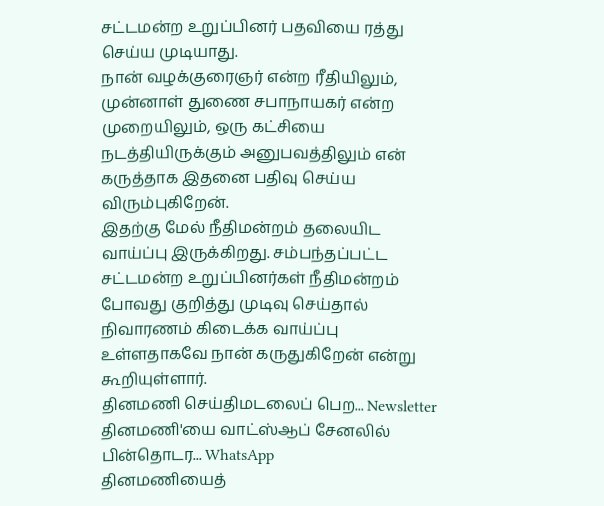சட்டமன்ற உறுப்பினர் பதவியை ரத்து செய்ய முடியாது.
நான் வழக்குரைஞர் என்ற ரீதியிலும், முன்னாள் துணை சபாநாயகர் என்ற முறையிலும், ஒரு கட்சியை நடத்தியிருக்கும் அனுபவத்திலும் என் கருத்தாக இதனை பதிவு செய்ய விரும்புகிறேன்.
இதற்கு மேல் நீதிமன்றம் தலையிட வாய்ப்பு இருக்கிறது. சம்பந்தப்பட்ட சட்டமன்ற உறுப்பினர்கள் நீதிமன்றம் போவது குறித்து முடிவு செய்தால் நிவாரணம் கிடைக்க வாய்ப்பு உள்ளதாகவே நான் கருதுகிறேன் என்று கூறியுள்ளார்.
தினமணி செய்திமடலைப் பெற... Newsletter
தினமணி'யை வாட்ஸ்ஆப் சேனலில் பின்தொடர... WhatsApp
தினமணியைத்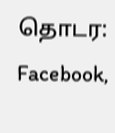தொடர: Facebook,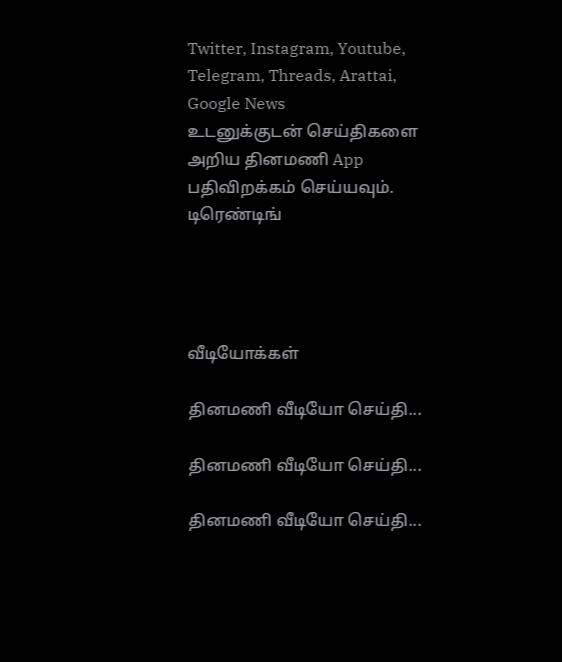Twitter, Instagram, Youtube, Telegram, Threads, Arattai, Google News
உடனுக்குடன் செய்திகளை அறிய தினமணி App பதிவிறக்கம் செய்யவும்.
டிரெண்டிங்




வீடியோக்கள்

தினமணி வீடியோ செய்தி...

தினமணி வீடியோ செய்தி...

தினமணி வீடியோ செய்தி...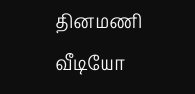தினமணி வீடியோ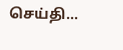செய்தி...